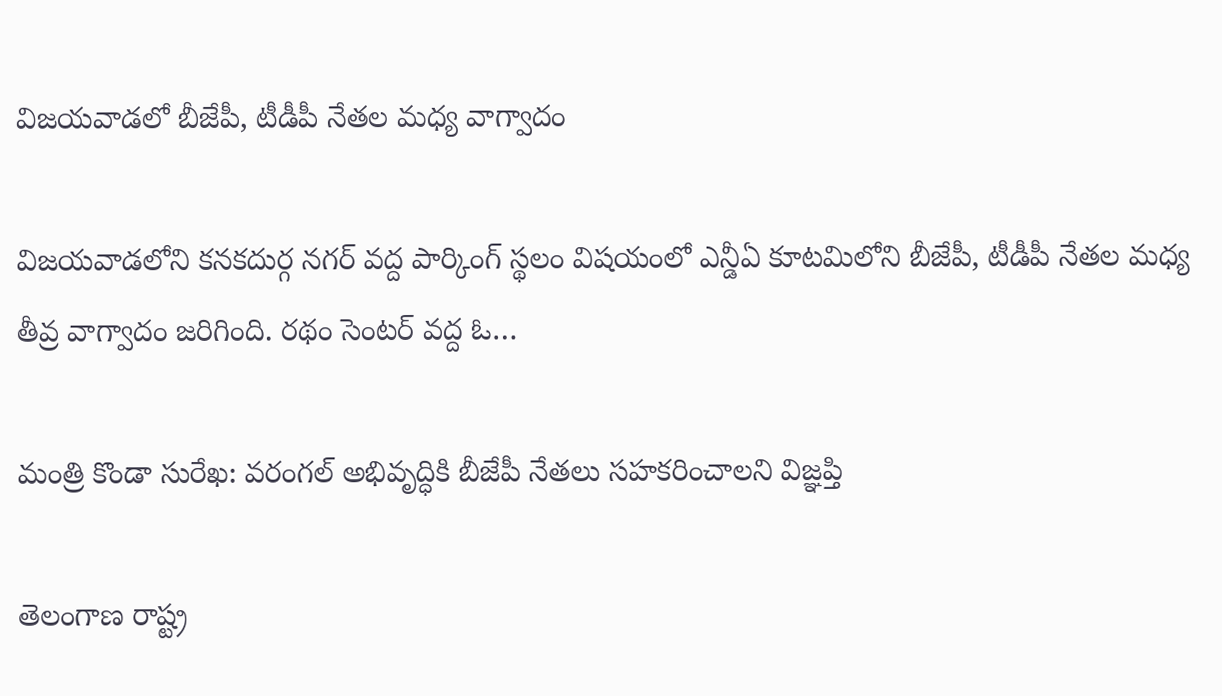విజయవాడలో బీజేపీ, టీడీపీ నేతల మధ్య వాగ్వాదం

విజయవాడలోని కనకదుర్గ నగర్ వద్ద పార్కింగ్ స్థలం విషయంలో ఎన్డీఏ కూటమిలోని బీజేపీ, టీడీపీ నేతల మధ్య తీవ్ర వాగ్వాదం జరిగింది. రథం సెంటర్ వద్ద ఓ…

మంత్రి కొండా సురేఖ: వరంగల్ అభివృద్ధికి బీజేపీ నేతలు సహకరించాలని విజ్ఞప్తి

తెలంగాణ రాష్ట్ర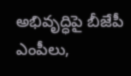అభివృద్ధిపై బీజేపీ ఎంపీలు,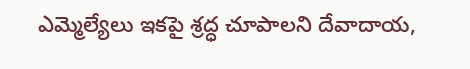ఎమ్మెల్యేలు ఇకపై శ్రద్ధ చూపాలని దేవాదాయ,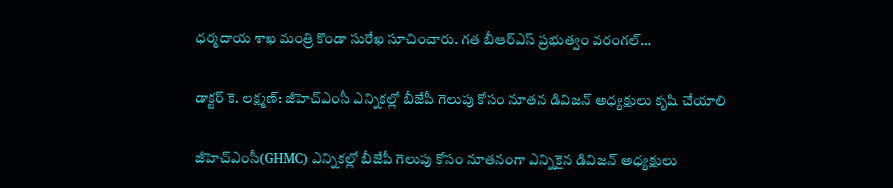ధర్మదాయ శాఖ మంత్రి కొండా సురేఖ సూచించారు. గత బీఆర్ఎస్ ప్రభుత్వం వరంగల్…

డాక్టర్ కె. లక్ష్మణ్: జీహెచ్‌ఎంసీ ఎన్నికల్లో బీజేపీ గెలుపు కోసం నూతన డివిజన్ అధ్యక్షులు కృషి చేయాలి

జీహెచ్‌ఎంసీ(GHMC) ఎన్నికల్లో బీజేపీ గెలుపు కోసం నూతనంగా ఎన్నికైన డివిజన్‌ అధ్యక్షులు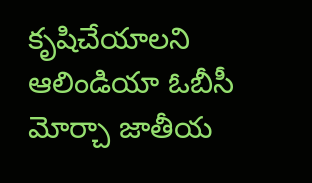కృషిచేయాలని ఆలిండియా ఓబీసీ మోర్చా జాతీయ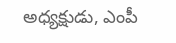అధ్యక్షుడు, ఎంపీ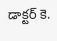డాక్టర్‌ కె.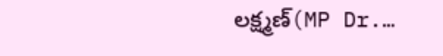లక్ష్మణ్‌(MP Dr.…